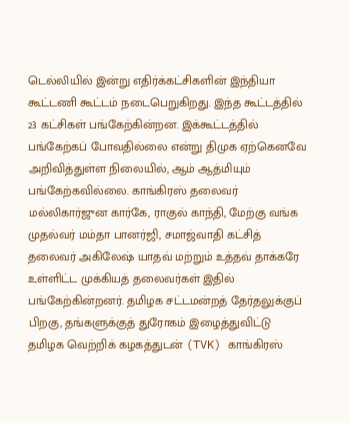டெல்லியில் இன்று எதிர்க்கட்சிகளின் இந்தியா கூட்டணி கூட்டம் நடைபெறுகிறது. இந்த கூட்டத்தில் 23 கட்சிகள் பங்கேற்கின்றன. இக்கூட்டத்தில் பங்கேற்கப் போவதில்லை என்று திமுக ஏற்கெனவே அறிவித்துள்ள நிலையில், ஆம் ஆத்மியும் பங்கேற்கவில்லை. காங்கிரஸ் தலைவர் மல்லிகார்ஜுன கார்கே, ராகுல் காந்தி, மேற்கு வங்க முதல்வர் மம்தா பானர்ஜி, சமாஜ்வாதி கட்சித் தலைவர் அகிலேஷ் யாதவ் மற்றும் உத்தவ் தாக்கரே உள்ளிட்ட முக்கியத் தலைவர்கள் இதில் பங்கேற்கின்றனர். தமிழக சட்டமன்றத் தேர்தலுக்குப் பிறகு, தங்களுக்குத் துரோகம் இழைத்துவிட்டு தமிழக வெற்றிக் கழகத்துடன் (TVK) காங்கிரஸ்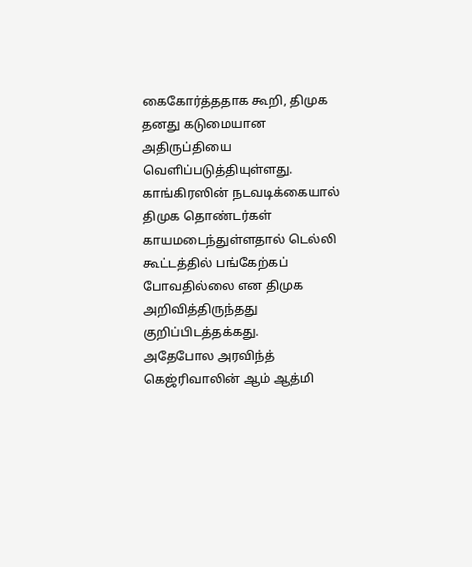கைகோர்த்ததாக கூறி, திமுக தனது கடுமையான அதிருப்தியை வெளிப்படுத்தியுள்ளது. காங்கிரஸின் நடவடிக்கையால் திமுக தொண்டர்கள் காயமடைந்துள்ளதால் டெல்லி கூட்டத்தில் பங்கேற்கப் போவதில்லை என திமுக அறிவித்திருந்தது குறிப்பிடத்தக்கது.
அதேபோல அரவிந்த் கெஜ்ரிவாலின் ஆம் ஆத்மி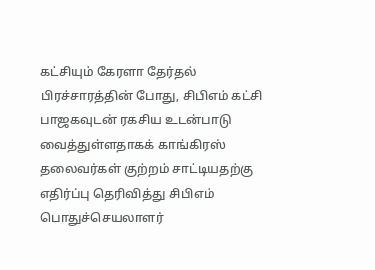கட்சியும் கேரளா தேர்தல் பிரச்சாரத்தின் போது, சிபிஎம் கட்சி பாஜகவுடன் ரகசிய உடன்பாடு வைத்துள்ளதாகக் காங்கிரஸ் தலைவர்கள் குற்றம் சாட்டியதற்கு எதிர்ப்பு தெரிவித்து சிபிஎம் பொதுச்செயலாளர்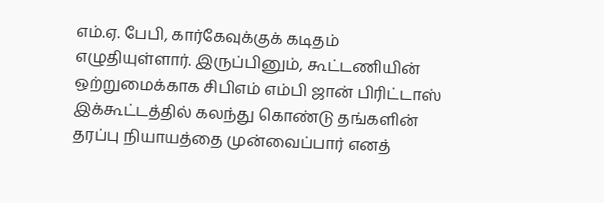எம்.ஏ. பேபி, கார்கேவுக்குக் கடிதம் எழுதியுள்ளார். இருப்பினும், கூட்டணியின் ஒற்றுமைக்காக சிபிஎம் எம்பி ஜான் பிரிட்டாஸ் இக்கூட்டத்தில் கலந்து கொண்டு தங்களின் தரப்பு நியாயத்தை முன்வைப்பார் எனத்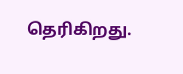தெரிகிறது.